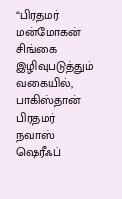“பிரதமர் மன்மோகன் சிங்கை இழிவுபடுத்தும் வகையில், பாகிஸ்தான் பிரதமர் நவாஸ் ஷெரீஃப்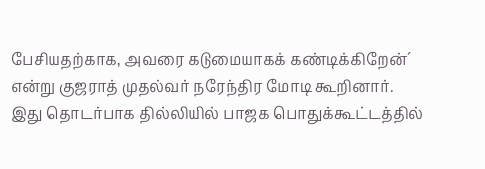பேசியதற்காக, அவரை கடுமையாகக் கண்டிக்கிறேன்´ என்று குஜராத் முதல்வர் நரேந்திர மோடி கூறினார்.
இது தொடர்பாக தில்லியில் பாஜக பொதுக்கூட்டத்தில்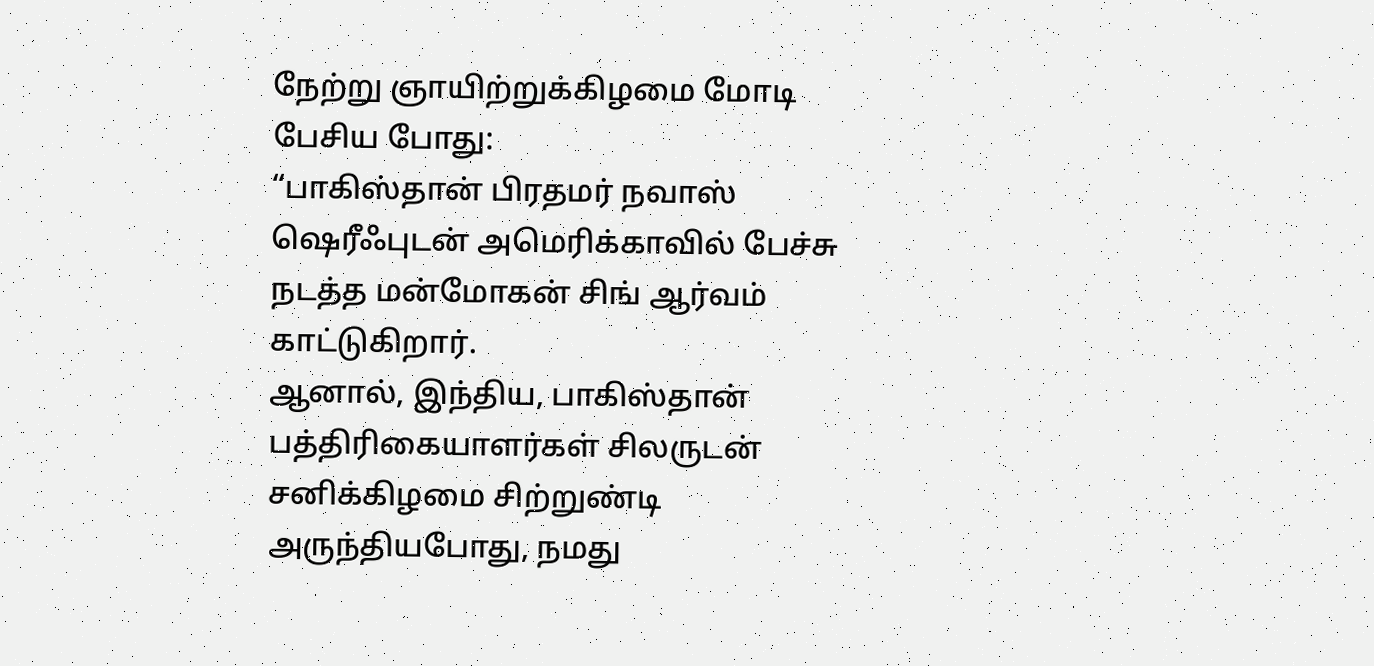நேற்று ஞாயிற்றுக்கிழமை மோடி பேசிய போது:
“பாகிஸ்தான் பிரதமர் நவாஸ் ஷெரீஃபுடன் அமெரிக்காவில் பேச்சு நடத்த மன்மோகன் சிங் ஆர்வம் காட்டுகிறார்.
ஆனால், இந்திய, பாகிஸ்தான் பத்திரிகையாளர்கள் சிலருடன் சனிக்கிழமை சிற்றுண்டி அருந்தியபோது, நமது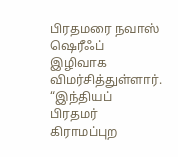பிரதமரை நவாஸ் ஷெரீஃப் இழிவாக விமர்சித்துள்ளார்.
“இந்தியப் பிரதமர் கிராமப்புற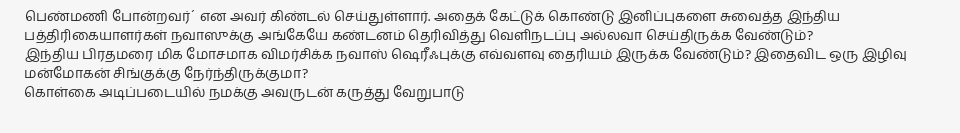பெண்மணி போன்றவர்´ என அவர் கிண்டல் செய்துள்ளார். அதைக் கேட்டுக் கொண்டு இனிப்புகளை சுவைத்த இந்திய பத்திரிகையாளர்கள் நவாஸுக்கு அங்கேயே கண்டனம் தெரிவித்து வெளிநடப்பு அல்லவா செய்திருக்க வேண்டும்?
இந்திய பிரதமரை மிக மோசமாக விமர்சிக்க நவாஸ் ஷெரீஃபுக்கு எவ்வளவு தைரியம் இருக்க வேண்டும்? இதைவிட ஒரு இழிவு மன்மோகன் சிங்குக்கு நேர்ந்திருக்குமா?
கொள்கை அடிப்படையில் நமக்கு அவருடன் கருத்து வேறுபாடு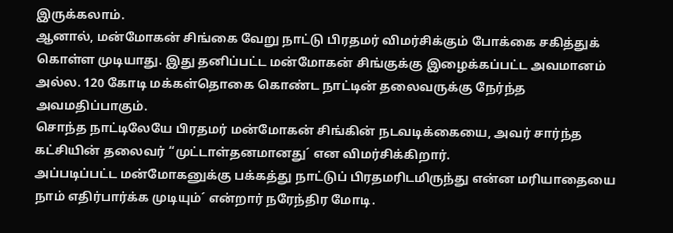இருக்கலாம்.
ஆனால், மன்மோகன் சிங்கை வேறு நாட்டு பிரதமர் விமர்சிக்கும் போக்கை சகித்துக் கொள்ள முடியாது. இது தனிப்பட்ட மன்மோகன் சிங்குக்கு இழைக்கப்பட்ட அவமானம் அல்ல. 120 கோடி மக்கள்தொகை கொண்ட நாட்டின் தலைவருக்கு நேர்ந்த அவமதிப்பாகும்.
சொந்த நாட்டிலேயே பிரதமர் மன்மோகன் சிங்கின் நடவடிக்கையை, அவர் சார்ந்த கட்சியின் தலைவர் “முட்டாள்தனமானது´ என விமர்சிக்கிறார்.
அப்படிப்பட்ட மன்மோகனுக்கு பக்கத்து நாட்டுப் பிரதமரிடமிருந்து என்ன மரியாதையை நாம் எதிர்பார்க்க முடியும்´ என்றார் நரேந்திர மோடி.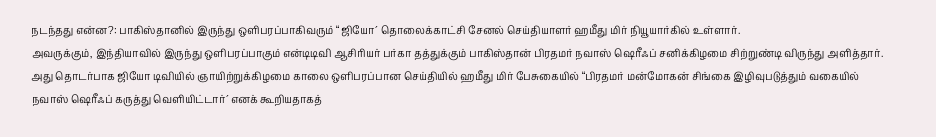நடந்தது என்ன?: பாகிஸ்தானில் இருந்து ஒளிபரப்பாகிவரும் “ஜியோ´ தொலைக்காட்சி சேனல் செய்தியாளர் ஹமீது மிர் நியூயார்கில் உள்ளார்.
அவருக்கும், இந்தியாவில் இருந்து ஒளிபரப்பாகும் என்டிடிவி ஆசிரியர் பர்கா தத்துக்கும் பாகிஸ்தான் பிரதமர் நவாஸ் ஷெரீஃப் சனிக்கிழமை சிற்றுண்டி விருந்து அளித்தார்.
அது தொடர்பாக ஜியோ டிவியில் ஞாயிற்றுக்கிழமை காலை ஒளிபரப்பான செய்தியில் ஹமீது மிர் பேசுகையில் “பிரதமர் மன்மோகன் சிங்கை இழிவுபடுத்தும் வகையில் நவாஸ் ஷெரீஃப் கருத்து வெளியிட்டார்´ எனக் கூறியதாகத்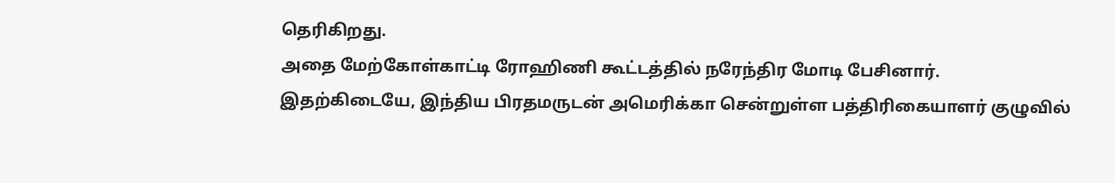தெரிகிறது.
அதை மேற்கோள்காட்டி ரோஹிணி கூட்டத்தில் நரேந்திர மோடி பேசினார்.
இதற்கிடையே, இந்திய பிரதமருடன் அமெரிக்கா சென்றுள்ள பத்திரிகையாளர் குழுவில்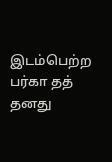இடம்பெற்ற பர்கா தத் தனது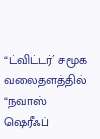“ட்விட்டர்´ சமூக வலைதளத்தில் “நவாஸ் ஷெரீஃப்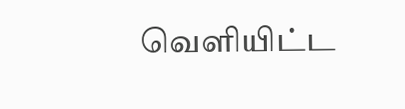வெளியிட்ட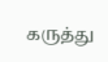கருத்து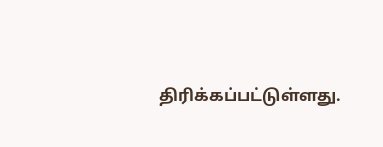திரிக்கப்பட்டுள்ளது.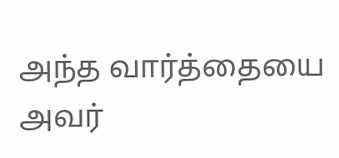அந்த வார்த்தையை அவர்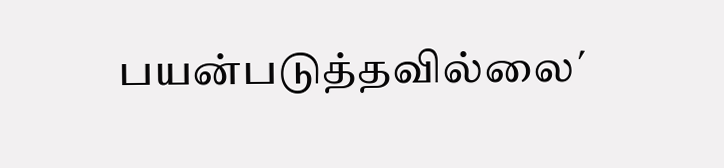பயன்படுத்தவில்லை´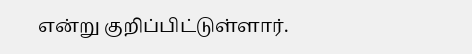என்று குறிப்பிட்டுள்ளார்.